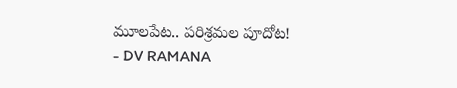మూలపేట.. పరిశ్రమల పూదోట!
- DV RAMANA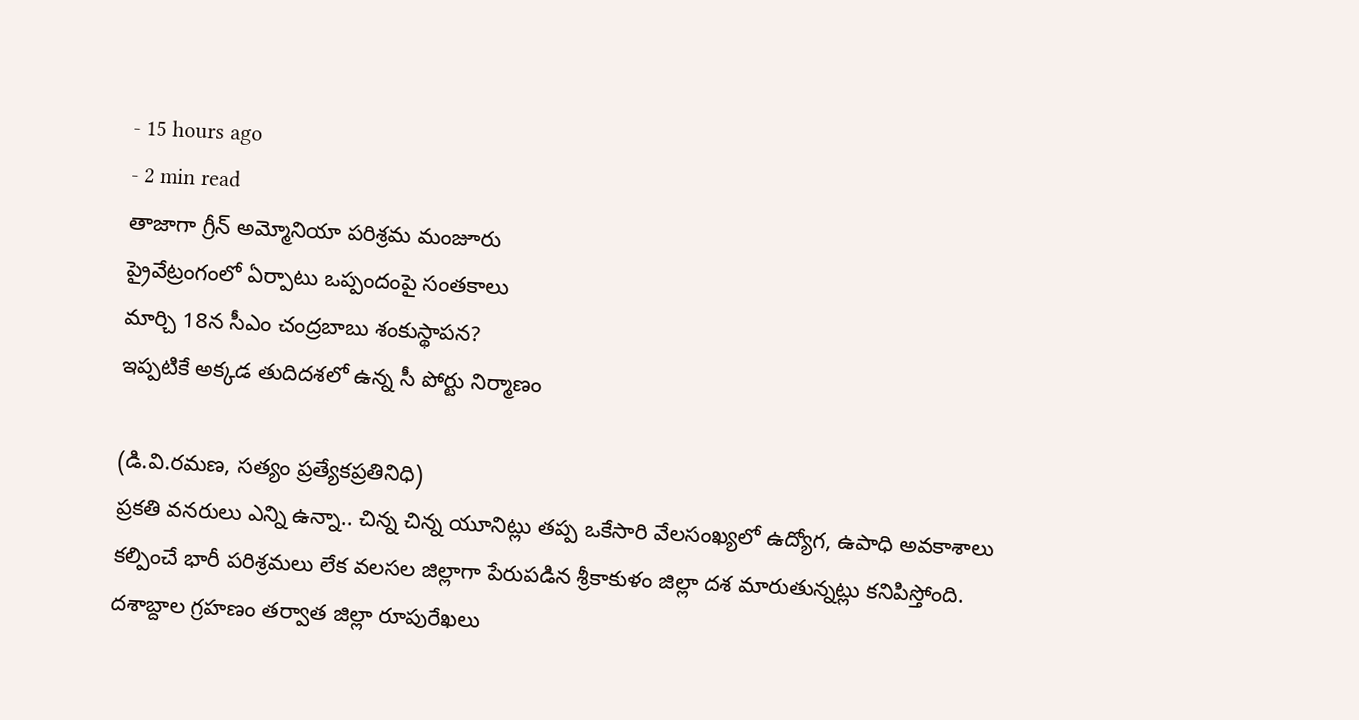- 15 hours ago
- 2 min read
తాజాగా గ్రీన్ అమ్మోనియా పరిశ్రమ మంజూరు
ప్రైవేట్రంగంలో ఏర్పాటు ఒప్పందంపై సంతకాలు
మార్చి 18న సీఎం చంద్రబాబు శంకుస్థాపన?
ఇప్పటికే అక్కడ తుదిదశలో ఉన్న సీ పోర్టు నిర్మాణం

(డి.వి.రమణ, సత్యం ప్రత్యేకప్రతినిధి)
ప్రకతి వనరులు ఎన్ని ఉన్నా.. చిన్న చిన్న యూనిట్లు తప్ప ఒకేసారి వేలసంఖ్యలో ఉద్యోగ, ఉపాధి అవకాశాలు కల్పించే భారీ పరిశ్రమలు లేక వలసల జిల్లాగా పేరుపడిన శ్రీకాకుళం జిల్లా దశ మారుతున్నట్లు కనిపిస్తోంది. దశాబ్దాల గ్రహణం తర్వాత జిల్లా రూపురేఖలు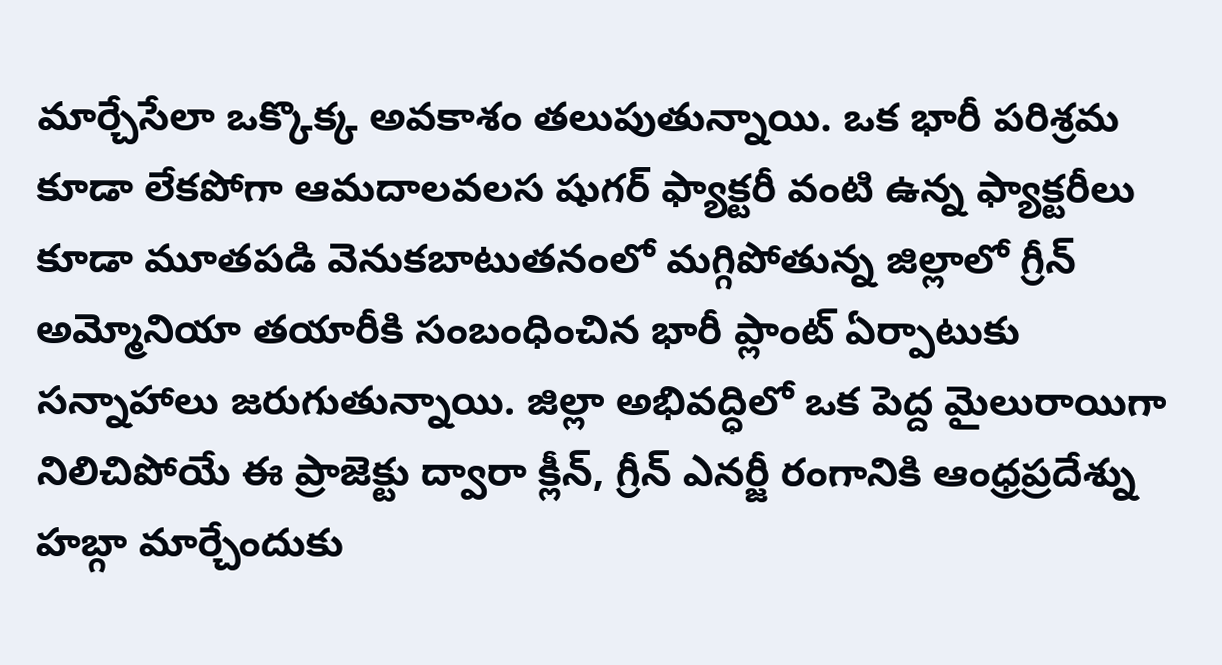మార్చేసేలా ఒక్కొక్క అవకాశం తలుపుతున్నాయి. ఒక భారీ పరిశ్రమ కూడా లేకపోగా ఆమదాలవలస షుగర్ ఫ్యాక్టరీ వంటి ఉన్న ఫ్యాక్టరీలు కూడా మూతపడి వెనుకబాటుతనంలో మగ్గిపోతున్న జిల్లాలో గ్రీన్ అమ్మోనియా తయారీకి సంబంధించిన భారీ ప్లాంట్ ఏర్పాటుకు సన్నాహాలు జరుగుతున్నాయి. జిల్లా అభివద్ధిలో ఒక పెద్ద మైలురాయిగా నిలిచిపోయే ఈ ప్రాజెక్టు ద్వారా క్లీన్, గ్రీన్ ఎనర్జీ రంగానికి ఆంధ్రప్రదేశ్ను హబ్గా మార్చేందుకు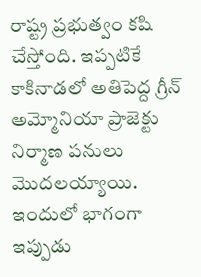రాష్ట్ర ప్రభుత్వం కషి చేస్తోంది. ఇప్పటికే కాకినాడలో అతిపెద్ద గ్రీన్ అమ్మోనియా ప్రాజెక్టు నిర్మాణ పనులు మొదలయ్యాయి. ఇందులో భాగంగా ఇప్పుడు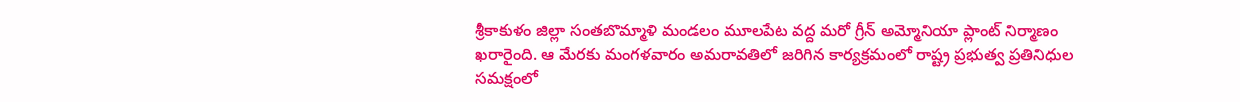శ్రీకాకుళం జిల్లా సంతబొమ్మాళి మండలం మూలపేట వద్ద మరో గ్రీన్ అమ్మోనియా ప్లాంట్ నిర్మాణం ఖరారైంది. ఆ మేరకు మంగళవారం అమరావతిలో జరిగిన కార్యక్రమంలో రాష్ట్ర ప్రభుత్వ ప్రతినిధుల సమక్షంలో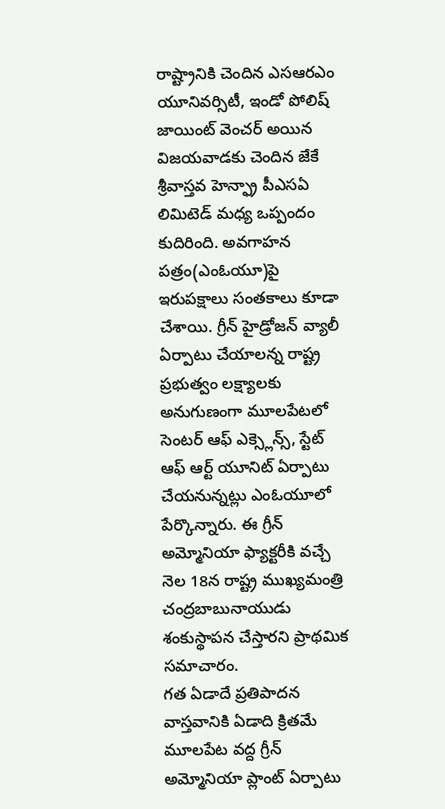రాష్ట్రానికి చెందిన ఎసఆరఎం యూనివర్సిటీ, ఇండో పోలిష్ జాయింట్ వెంచర్ అయిన విజయవాడకు చెందిన జేకే శ్రీవాస్తవ హెన్ఫ్రా పీఎసఏ లిమిటెడ్ మధ్య ఒప్పందం కుదిరింది. అవగాహన పత్రం(ఎంఓయూ)పై ఇరుపక్షాలు సంతకాలు కూడా చేశాయి. గ్రీన్ హైడ్రోజన్ వ్యాలీ ఏర్పాటు చేయాలన్న రాష్ట్ర ప్రభుత్వం లక్ష్యాలకు అనుగుణంగా మూలపేటలో సెంటర్ ఆఫ్ ఎక్స్లెన్స్, స్టేట్ ఆఫ్ ఆర్ట్ యూనిట్ ఏర్పాటు చేయనున్నట్లు ఎంఓయూలో పేర్కొన్నారు. ఈ గ్రీన్ అమ్మోనియా ఫ్యాక్టరీకి వచ్చే నెల 18న రాష్ట్ర ముఖ్యమంత్రి చంద్రబాబునాయుడు శంకుస్థాపన చేస్తారని ప్రాథమిక సమాచారం.
గత ఏడాదే ప్రతిపాదన
వాస్తవానికి ఏడాది క్రితమే మూలపేట వద్ద గ్రీన్ అమ్మోనియా ప్లాంట్ ఏర్పాటు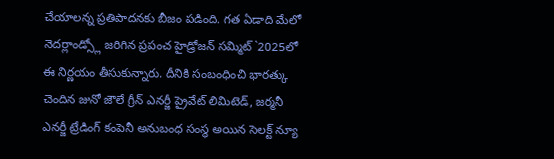చేయాలన్న ప్రతిపాదనకు బీజం పడింది. గత ఏడాది మేలో నెదర్లాండ్స్లో జరిగిన ప్రపంచ హైడ్రోజన్ సమ్మిట్`2025లో ఈ నిర్ణయం తీసుకున్నారు. దీనికి సంబంధించి భారత్కు చెందిన జునో జౌలే గ్రీన్ ఎనర్జీ ప్రైవేట్ లిమిటెడ్, జర్మనీ ఎనర్జీ ట్రేడింగ్ కంపెనీ అనుబంధ సంస్థ అయిన సెలక్ట్ న్యూ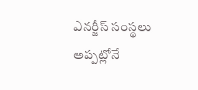ఎనర్జీస్ సంస్థలు అప్పట్లోనే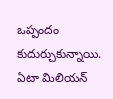ఒప్పందం కుదుర్చుకున్నాయి. ఏటా మిలియన్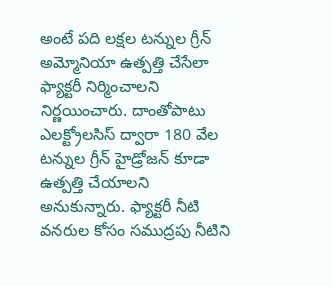అంటే పది లక్షల టన్నుల గ్రీన్ అమ్మోనియా ఉత్పత్తి చేసేలా ఫ్యాక్టరీ నిర్మించాలని నిర్ణయించారు. దాంతోపాటు ఎలక్ట్రోలసిస్ ద్వారా 180 వేల టన్నుల గ్రీన్ హైడ్రోజన్ కూడా ఉత్పత్తి చేయాలని అనుకున్నారు. ఫ్యాక్టరీ నీటి వనరుల కోసం సముద్రపు నీటిని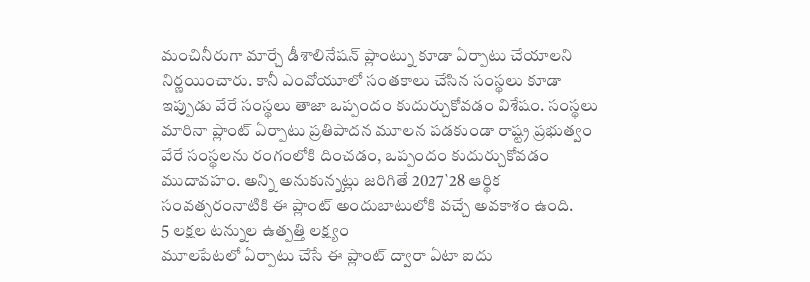మంచినీరుగా మార్చే డీశాలినేషన్ ప్లాంట్ను కూడా ఏర్పాటు చేయాలని నిర్ణయించారు. కానీ ఎంవోయూలో సంతకాలు చేసిన సంస్థలు కూడా ఇప్పుడు వేరే సంస్థలు తాజా ఒప్పందం కుదుర్చుకోవడం విశేషం. సంస్థలు మారినా ప్లాంట్ ఏర్పాటు ప్రతిపాదన మూలన పడకుండా రాష్ట్ర ప్రభుత్వం వేరే సంస్థలను రంగంలోకి దించడం, ఒప్పందం కుదుర్చుకోవడం ముదావహం. అన్ని అనుకున్నట్లు జరిగితే 2027`28 ఆర్థిక సంవత్సరంనాటికి ఈ ప్లాంట్ అందుబాటులోకి వచ్చే అవకాశం ఉంది.
5 లక్షల టన్నుల ఉత్పత్తి లక్ష్యం
మూలపేటలో ఏర్పాటు చేసే ఈ ప్లాంట్ ద్వారా ఏటా ఐదు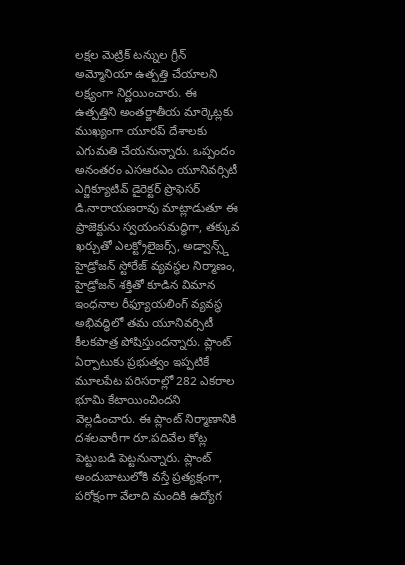లక్షల మెట్రిక్ టన్నుల గ్రీన్ అమ్మోనియా ఉత్పత్తి చేయాలని లక్ష్యంగా నిర్ణయించారు. ఈ ఉత్పత్తిని అంతర్జాతీయ మార్కెట్లకు ముఖ్యంగా యూరప్ దేశాలకు ఎగుమతి చేయనున్నారు. ఒప్పందం అనంతరం ఎసఆరఎం యూనివర్సిటీ ఎగ్జిక్యూటివ్ డైరెక్టర్ ప్రొఫెసర్ డి.నారాయణరావు మాట్లాడుతూ ఈ ప్రాజెక్టును స్వయంసమద్ధిగా, తక్కువ ఖర్చుతో ఎలక్ట్రోలైజర్స్, అడ్వాన్స్డ్ హైడ్రోజన్ స్టోరేజ్ వ్యవస్థల నిర్మాణం, హైడ్రోజన్ శక్తితో కూడిన విమాన ఇంధనాల రీఫ్యూయలింగ్ వ్యవస్థ అభివద్ధిలో తమ యూనివర్సిటీ కీలకపాత్ర పోషిస్తుందన్నారు. ప్లాంట్ ఏర్పాటుకు ప్రభుత్వం ఇప్పటికే మూలపేట పరిసరాల్లో 282 ఎకరాల భూమి కేటాయించిందని వెల్లడించారు. ఈ ప్లాంట్ నిర్మాణానికి దశలవారీగా రూ.పదివేల కోట్ల పెట్టుబడి పెట్టనున్నారు. ప్లాంట్ అందుబాటులోకి వస్తే ప్రత్యక్షంగా, పరోక్షంగా వేలాది మందికి ఉద్యోగ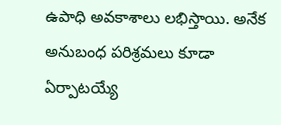ఉపాధి అవకాశాలు లభిస్తాయి. అనేక అనుబంధ పరిశ్రమలు కూడా ఏర్పాటయ్యే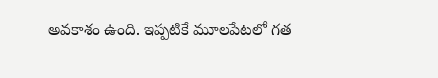అవకాశం ఉంది. ఇప్పటికే మూలపేటలో గత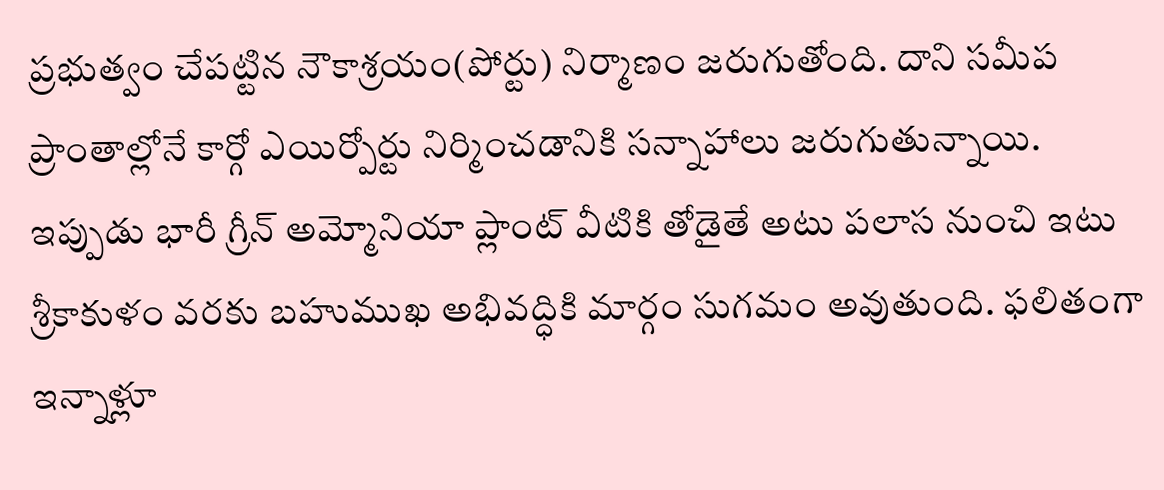ప్రభుత్వం చేపట్టిన నౌకాశ్రయం(పోర్టు) నిర్మాణం జరుగుతోంది. దాని సమీప ప్రాంతాల్లోనే కార్గో ఎయిర్పోర్టు నిర్మించడానికి సన్నాహాలు జరుగుతున్నాయి. ఇప్పుడు భారీ గ్రీన్ అమ్మోనియా ప్లాంట్ వీటికి తోడైతే అటు పలాస నుంచి ఇటు శ్రీకాకుళం వరకు బహుముఖ అభివద్ధికి మార్గం సుగమం అవుతుంది. ఫలితంగా ఇన్నాళ్లూ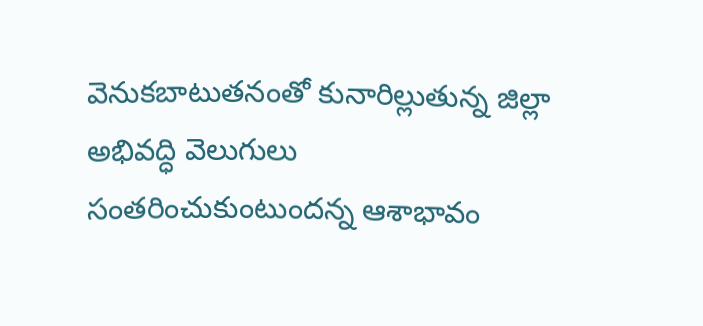వెనుకబాటుతనంతో కునారిల్లుతున్న జిల్లా అభివద్ధి వెలుగులు సంతరించుకుంటుందన్న ఆశాభావం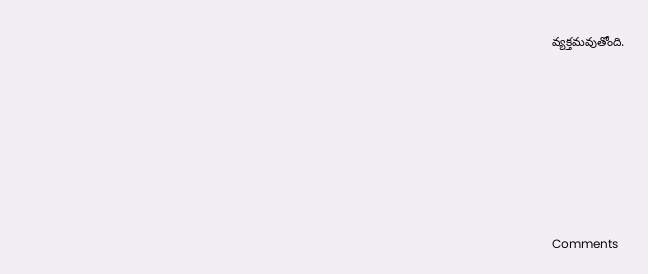వ్యక్తమవుతోంది.










Comments